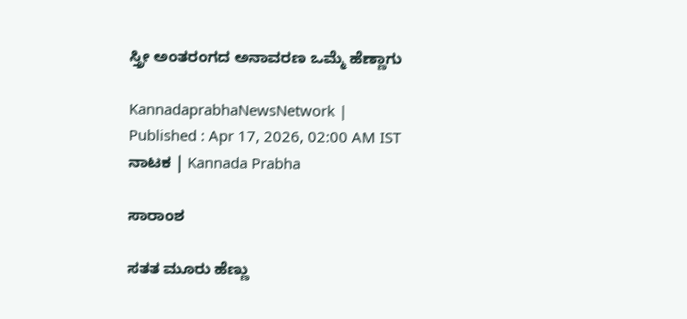ಸ್ತ್ರೀ ಅಂತರಂಗದ ಅನಾವರಣ ಒಮ್ಮೆ ಹೆಣ್ಣಾಗು

KannadaprabhaNewsNetwork |
Published : Apr 17, 2026, 02:00 AM IST
ನಾಟಕ | Kannada Prabha

ಸಾರಾಂಶ

ಸತತ ಮೂರು ಹೆಣ್ಣು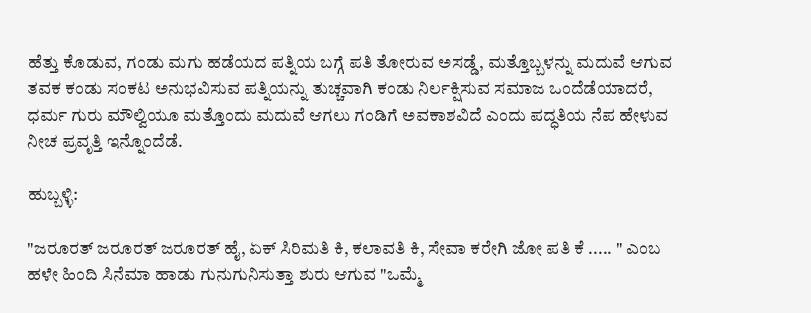ಹೆತ್ತು ಕೊಡುವ, ಗಂಡು ಮಗು ಹಡೆಯದ ಪತ್ನಿಯ ಬಗ್ಗೆ ಪತಿ ತೋರುವ ಅಸಡ್ಡೆ, ಮತ್ತೊಬ್ಬಳನ್ನು ಮದುವೆ ಆಗುವ ತವಕ ಕಂಡು ಸಂಕಟ ಅನುಭವಿಸುವ ಪತ್ನಿಯನ್ನು ತುಚ್ಚವಾಗಿ ಕಂಡು ನಿರ್ಲಕ್ಷಿಸುವ ಸಮಾಜ ಒಂದೆಡೆಯಾದರೆ, ಧರ್ಮ ಗುರು ಮೌಲ್ವಿಯೂ ಮತ್ತೊಂದು ಮದುವೆ ಆಗಲು ಗಂಡಿಗೆ ಅವಕಾಶವಿದೆ ಎಂದು ಪದ್ಧತಿಯ ನೆಪ ಹೇಳುವ ನೀಚ ಪ್ರವೃತ್ತಿ ಇನ್ನೊಂದೆಡೆ.

ಹುಬ್ಬಳ್ಳಿ:

"ಜರೂರತ್ ಜರೂರತ್ ಜರೂರತ್ ಹೈ, ಏಕ್ ಸಿರಿಮತಿ ಕಿ, ಕಲಾವತಿ ಕಿ, ಸೇವಾ ಕರೇಗಿ ಜೋ ಪತಿ ಕೆ ..... " ಎಂಬ ಹಳೇ ಹಿಂದಿ ಸಿನೆಮಾ ಹಾಡು ಗುನುಗುನಿಸುತ್ತಾ ಶುರು ಆಗುವ "ಒಮ್ಮೆ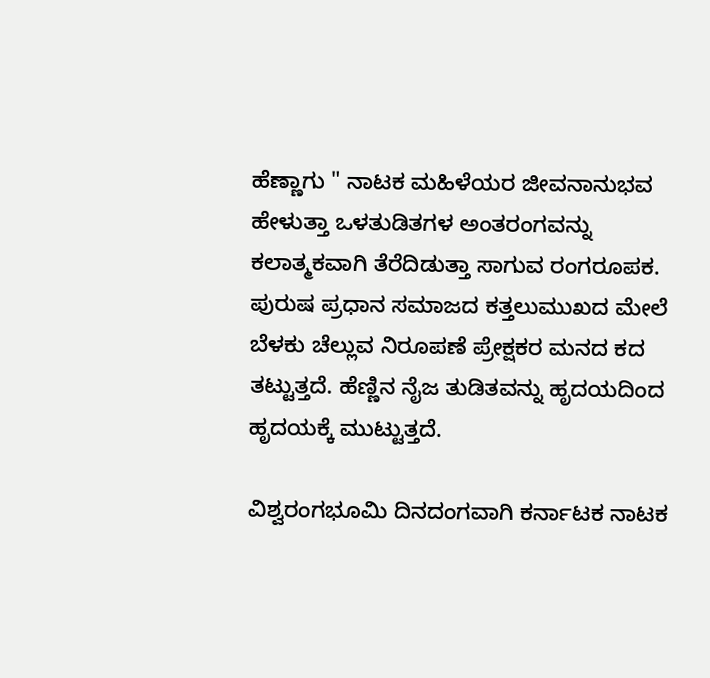ಹೆಣ್ಣಾಗು " ನಾಟಕ ಮಹಿಳೆಯರ ಜೀವನಾನುಭವ ಹೇಳುತ್ತಾ ಒಳತುಡಿತಗಳ ಅಂತರಂಗವನ್ನು ಕಲಾತ್ಮಕವಾಗಿ ತೆರೆದಿಡುತ್ತಾ ಸಾಗುವ ರಂಗರೂಪಕ. ಪುರುಷ ಪ್ರಧಾನ ಸಮಾಜದ ಕತ್ತಲುಮುಖದ ಮೇಲೆ ಬೆಳಕು ಚೆಲ್ಲುವ ನಿರೂಪಣೆ ಪ್ರೇಕ್ಷಕರ ಮನದ ಕದ ತಟ್ಟುತ್ತದೆ. ಹೆಣ್ಣಿನ ನೈಜ ತುಡಿತವನ್ನು ಹೃದಯದಿಂದ ಹೃದಯಕ್ಕೆ ಮುಟ್ಟುತ್ತದೆ.

ವಿಶ್ವರಂಗಭೂಮಿ ದಿನದಂಗವಾಗಿ ಕರ್ನಾಟಕ ನಾಟಕ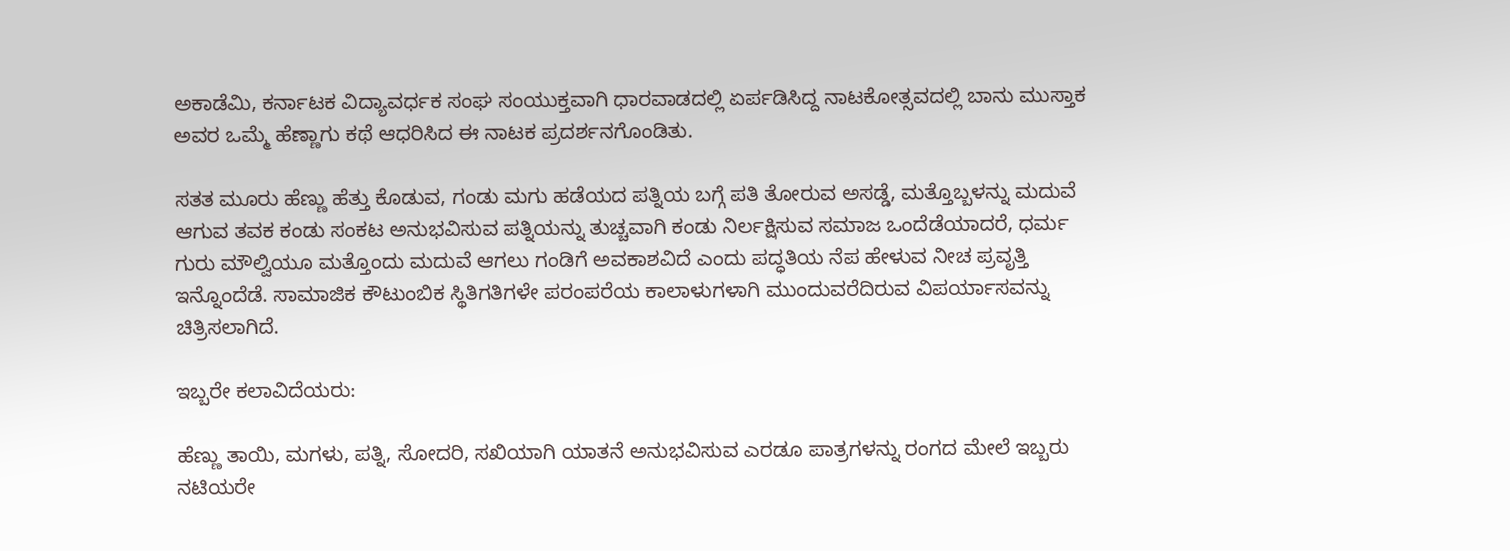ಅಕಾಡೆಮಿ, ಕರ್ನಾಟಕ ವಿದ್ಯಾವರ್ಧಕ ಸಂಘ ಸಂಯುಕ್ತವಾಗಿ ಧಾರವಾಡದಲ್ಲಿ ಏರ್ಪಡಿಸಿದ್ದ ನಾಟಕೋತ್ಸವದಲ್ಲಿ ಬಾನು ಮುಸ್ತಾಕ ಅವರ ಒಮ್ಮೆ ಹೆಣ್ಣಾಗು ಕಥೆ ಆಧರಿಸಿದ ಈ ನಾಟಕ ಪ್ರದರ್ಶನಗೊಂಡಿತು.

ಸತತ ಮೂರು ಹೆಣ್ಣು ಹೆತ್ತು ಕೊಡುವ, ಗಂಡು ಮಗು ಹಡೆಯದ ಪತ್ನಿಯ ಬಗ್ಗೆ ಪತಿ ತೋರುವ ಅಸಡ್ಡೆ, ಮತ್ತೊಬ್ಬಳನ್ನು ಮದುವೆ ಆಗುವ ತವಕ ಕಂಡು ಸಂಕಟ ಅನುಭವಿಸುವ ಪತ್ನಿಯನ್ನು ತುಚ್ಚವಾಗಿ ಕಂಡು ನಿರ್ಲಕ್ಷಿಸುವ ಸಮಾಜ ಒಂದೆಡೆಯಾದರೆ, ಧರ್ಮ ಗುರು ಮೌಲ್ವಿಯೂ ಮತ್ತೊಂದು ಮದುವೆ ಆಗಲು ಗಂಡಿಗೆ ಅವಕಾಶವಿದೆ ಎಂದು ಪದ್ಧತಿಯ ನೆಪ ಹೇಳುವ ನೀಚ ಪ್ರವೃತ್ತಿ ಇನ್ನೊಂದೆಡೆ. ಸಾಮಾಜಿಕ ಕೌಟುಂಬಿಕ ಸ್ಥಿತಿಗತಿಗಳೇ ಪರಂಪರೆಯ ಕಾಲಾಳುಗಳಾಗಿ ಮುಂದುವರೆದಿರುವ ವಿಪರ್ಯಾಸವನ್ನು ಚಿತ್ರಿಸಲಾಗಿದೆ.

ಇಬ್ಬರೇ ಕಲಾವಿದೆಯರು:

ಹೆಣ್ಣು ತಾಯಿ, ಮಗಳು, ಪತ್ನಿ, ಸೋದರಿ, ಸಖಿಯಾಗಿ ಯಾತನೆ ಅನುಭವಿಸುವ ಎರಡೂ ಪಾತ್ರಗಳನ್ನು ರಂಗದ ಮೇಲೆ ಇಬ್ಬರು ನಟಿಯರೇ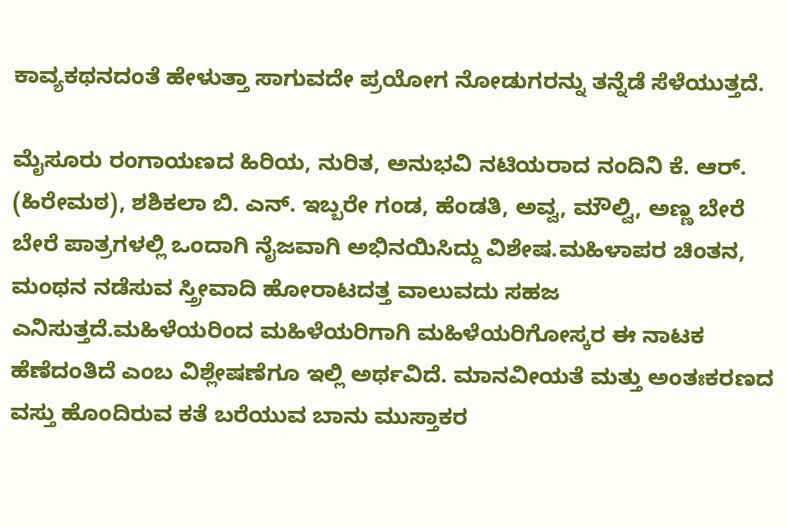ಕಾವ್ಯಕಥನದಂತೆ ಹೇಳುತ್ತಾ ಸಾಗುವದೇ ಪ್ರಯೋಗ ನೋಡುಗರನ್ನು ತನ್ನೆಡೆ ಸೆಳೆಯುತ್ತದೆ.

ಮೈಸೂರು ರಂಗಾಯಣದ ಹಿರಿಯ, ನುರಿತ, ಅನುಭವಿ ನಟಿಯರಾದ ನಂದಿನಿ ಕೆ. ಆರ್. (ಹಿರೇಮಠ), ಶಶಿಕಲಾ ಬಿ. ಎನ್. ಇಬ್ಬರೇ ಗಂಡ, ಹೆಂಡತಿ, ಅವ್ವ, ಮೌಲ್ವಿ, ಅಣ್ಣ ಬೇರೆ ಬೇರೆ ಪಾತ್ರಗಳಲ್ಲಿ ಒಂದಾಗಿ ನೈಜವಾಗಿ ಅಭಿನಯಿಸಿದ್ದು ವಿಶೇಷ.ಮಹಿಳಾಪರ ಚಿಂತನ, ಮಂಥನ ನಡೆಸುವ ಸ್ತ್ರೀವಾದಿ ಹೋರಾಟದತ್ತ ವಾಲುವದು ಸಹಜ ಎನಿಸುತ್ತದೆ.ಮಹಿಳೆಯರಿಂದ ಮಹಿಳೆಯರಿಗಾಗಿ ಮಹಿಳೆಯರಿಗೋಸ್ಕರ ಈ ನಾಟಕ ಹೆಣೆದಂತಿದೆ ಎಂಬ ವಿಶ್ಲೇಷಣೆಗೂ ಇಲ್ಲಿ ಅರ್ಥವಿದೆ. ಮಾನವೀಯತೆ ಮತ್ತು ಅಂತಃಕರಣದ ವಸ್ತು ಹೊಂದಿರುವ ಕತೆ ಬರೆಯುವ ಬಾನು ಮುಸ್ತಾಕರ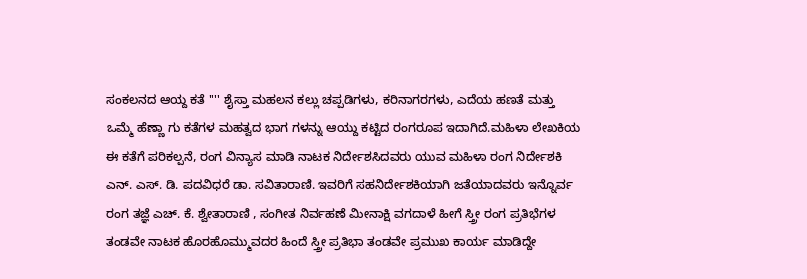ಸಂಕಲನದ ಆಯ್ದ ಕತೆ '''' ಶೈಸ್ತಾ ಮಹಲನ ಕಲ್ಲು ಚಪ್ಪಡಿಗಳು, ಕರಿನಾಗರಗಳು, ಎದೆಯ ಹಣತೆ ಮತ್ತು ಒಮ್ಮೆ ಹೆಣ್ಣಾ ಗು ಕತೆಗಳ ಮಹತ್ವದ ಭಾಗ ಗಳನ್ನು ಆಯ್ದು ಕಟ್ಟಿದ ರಂಗರೂಪ ಇದಾಗಿದೆ.ಮಹಿಳಾ ಲೇಖಕಿಯ ಈ ಕತೆಗೆ ಪರಿಕಲ್ಪನೆ, ರಂಗ ವಿನ್ಯಾಸ ಮಾಡಿ ನಾಟಕ ನಿರ್ದೇಶಸಿದವರು ಯುವ ಮಹಿಳಾ ರಂಗ ನಿರ್ದೇಶಕಿ ಎನ್. ಎಸ್. ಡಿ. ಪದವಿಧರೆ ಡಾ. ಸವಿತಾರಾಣಿ. ಇವರಿಗೆ ಸಹನಿರ್ದೇಶಕಿಯಾಗಿ ಜತೆಯಾದವರು ಇನ್ನೊರ್ವ ರಂಗ ತಜ್ಞೆ ಎಚ್. ಕೆ. ಶ್ವೇತಾರಾಣಿ , ಸಂಗೀತ ನಿರ್ವಹಣೆ ಮೀನಾಕ್ಷಿ ವಗದಾಳೆ ಹೀಗೆ ಸ್ತ್ರೀ ರಂಗ ಪ್ರತಿಭೆಗಳ ತಂಡವೇ ನಾಟಕ ಹೊರಹೊಮ್ಮುವದರ ಹಿಂದೆ ಸ್ತ್ರೀ ಪ್ರತಿಭಾ ತಂಡವೇ ಪ್ರಮುಖ ಕಾರ್ಯ ಮಾಡಿದ್ದೇ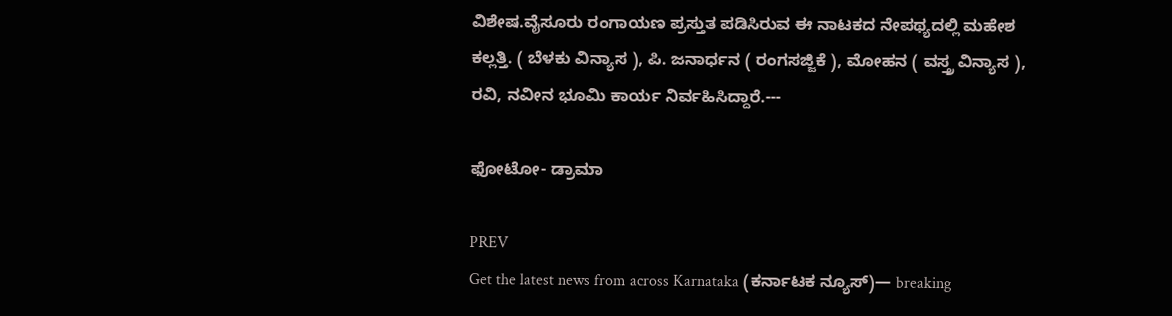ವಿಶೇಷ.ವೈಸೂರು ರಂಗಾಯಣ ಪ್ರಸ್ತುತ ಪಡಿಸಿರುವ ಈ ನಾಟಕದ ನೇಪಥ್ಯದಲ್ಲಿ ಮಹೇಶ ಕಲ್ಲತ್ತಿ. ( ಬೆಳಕು ವಿನ್ಯಾಸ ), ಪಿ. ಜನಾರ್ಧನ ( ರಂಗಸಜ್ಜಿಕೆ ), ಮೋಹನ ( ವಸ್ತ್ರ ವಿನ್ಯಾಸ ), ರವಿ, ನವೀನ ಭೂಮಿ ಕಾರ್ಯ ನಿರ್ವಹಿಸಿದ್ದಾರೆ.---

ಫೋಟೋ- ಡ್ರಾಮಾ

PREV
Get the latest news from across Karnataka (ಕರ್ನಾಟಕ ನ್ಯೂಸ್)— breaking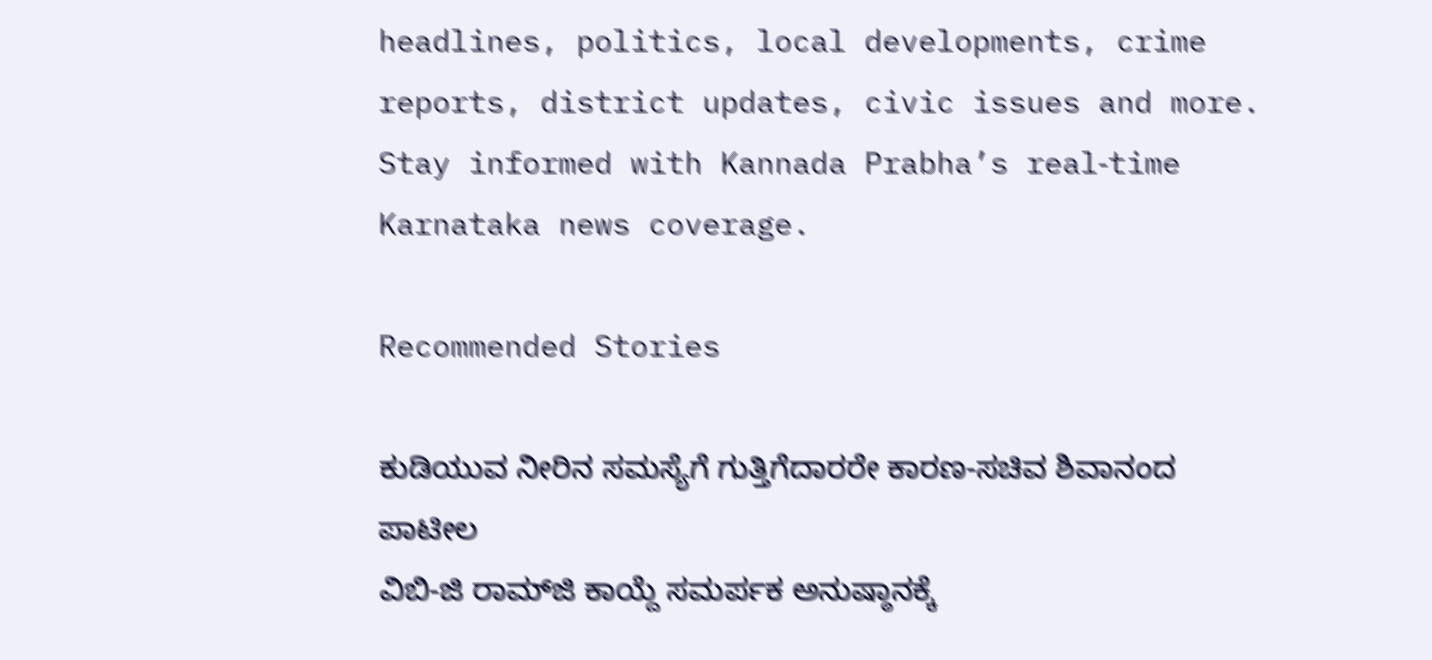headlines, politics, local developments, crime reports, district updates, civic issues and more. Stay informed with Kannada Prabha’s real‑time Karnataka news coverage.

Recommended Stories

ಕುಡಿಯುವ ನೀರಿನ ಸಮಸ್ಯೆಗೆ ಗುತ್ತಿಗೆದಾರರೇ ಕಾರಣ-ಸಚಿವ ಶಿವಾನಂದ ಪಾಟೀಲ
ವಿಬಿ-ಜಿ ರಾಮ್‌ಜಿ ಕಾಯ್ದೆ ಸಮರ್ಪಕ ಅನುಷ್ಠಾನಕ್ಕೆ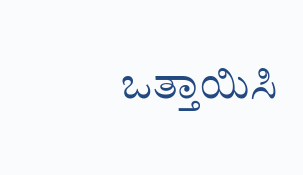ಒತ್ತಾಯಿಸಿ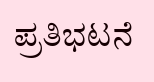ಪ್ರತಿಭಟನೆ